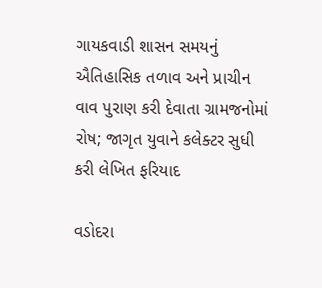ગાયકવાડી શાસન સમયનું ઐતિહાસિક તળાવ અને પ્રાચીન વાવ પુરાણ કરી દેવાતા ગ્રામજનોમાં રોષ; જાગૃત યુવાને કલેક્ટર સુધી કરી લેખિત ફરિયાદ

વડોદરા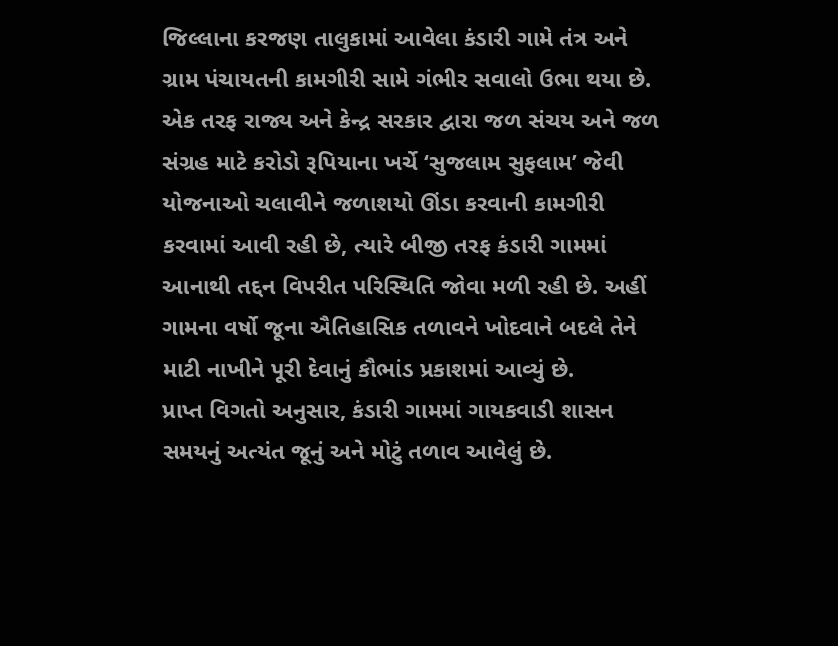જિલ્લાના કરજણ તાલુકામાં આવેલા કંડારી ગામે તંત્ર અને ગ્રામ પંચાયતની કામગીરી સામે ગંભીર સવાલો ઉભા થયા છે. એક તરફ રાજ્ય અને કેન્દ્ર સરકાર દ્વારા જળ સંચય અને જળ સંગ્રહ માટે કરોડો રૂપિયાના ખર્ચે ‘સુજલામ સુફલામ’ જેવી યોજનાઓ ચલાવીને જળાશયો ઊંડા કરવાની કામગીરી કરવામાં આવી રહી છે, ત્યારે બીજી તરફ કંડારી ગામમાં આનાથી તદ્દન વિપરીત પરિસ્થિતિ જોવા મળી રહી છે. અહીં ગામના વર્ષો જૂના ઐતિહાસિક તળાવને ખોદવાને બદલે તેને માટી નાખીને પૂરી દેવાનું કૌભાંડ પ્રકાશમાં આવ્યું છે.
પ્રાપ્ત વિગતો અનુસાર, કંડારી ગામમાં ગાયકવાડી શાસન સમયનું અત્યંત જૂનું અને મોટું તળાવ આવેલું છે.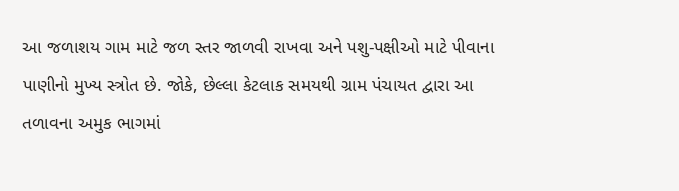આ જળાશય ગામ માટે જળ સ્તર જાળવી રાખવા અને પશુ-પક્ષીઓ માટે પીવાના પાણીનો મુખ્ય સ્ત્રોત છે. જોકે, છેલ્લા કેટલાક સમયથી ગ્રામ પંચાયત દ્વારા આ તળાવના અમુક ભાગમાં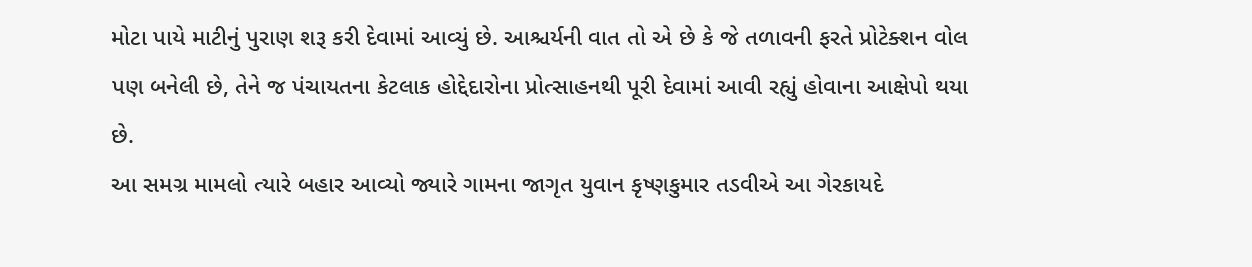મોટા પાયે માટીનું પુરાણ શરૂ કરી દેવામાં આવ્યું છે. આશ્ચર્યની વાત તો એ છે કે જે તળાવની ફરતે પ્રોટેક્શન વોલ પણ બનેલી છે, તેને જ પંચાયતના કેટલાક હોદ્દેદારોના પ્રોત્સાહનથી પૂરી દેવામાં આવી રહ્યું હોવાના આક્ષેપો થયા છે.
આ સમગ્ર મામલો ત્યારે બહાર આવ્યો જ્યારે ગામના જાગૃત યુવાન કૃષ્ણકુમાર તડવીએ આ ગેરકાયદે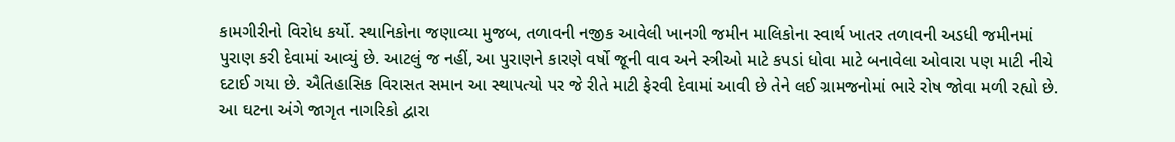કામગીરીનો વિરોધ કર્યો. સ્થાનિકોના જણાવ્યા મુજબ, તળાવની નજીક આવેલી ખાનગી જમીન માલિકોના સ્વાર્થ ખાતર તળાવની અડધી જમીનમાં પુરાણ કરી દેવામાં આવ્યું છે. આટલું જ નહીં, આ પુરાણને કારણે વર્ષો જૂની વાવ અને સ્ત્રીઓ માટે કપડાં ધોવા માટે બનાવેલા ઓવારા પણ માટી નીચે દટાઈ ગયા છે. ઐતિહાસિક વિરાસત સમાન આ સ્થાપત્યો પર જે રીતે માટી ફેરવી દેવામાં આવી છે તેને લઈ ગ્રામજનોમાં ભારે રોષ જોવા મળી રહ્યો છે.
આ ઘટના અંગે જાગૃત નાગરિકો દ્વારા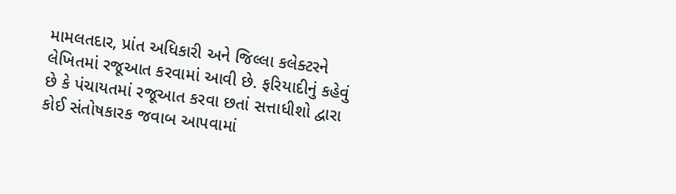મામલતદાર, પ્રાંત અધિકારી અને જિલ્લા કલેક્ટરને લેખિતમાં રજૂઆત કરવામાં આવી છે. ફરિયાદીનું કહેવું છે કે પંચાયતમાં રજૂઆત કરવા છતાં સત્તાધીશો દ્વારા કોઈ સંતોષકારક જવાબ આપવામાં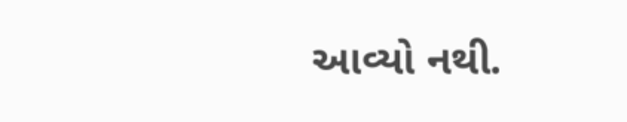આવ્યો નથી.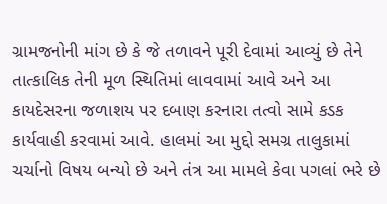ગ્રામજનોની માંગ છે કે જે તળાવને પૂરી દેવામાં આવ્યું છે તેને તાત્કાલિક તેની મૂળ સ્થિતિમાં લાવવામાં આવે અને આ કાયદેસરના જળાશય પર દબાણ કરનારા તત્વો સામે કડક કાર્યવાહી કરવામાં આવે. હાલમાં આ મુદ્દો સમગ્ર તાલુકામાં ચર્ચાનો વિષય બન્યો છે અને તંત્ર આ મામલે કેવા પગલાં ભરે છે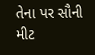તેના પર સૌની મીટ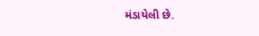મંડાયેલી છે.